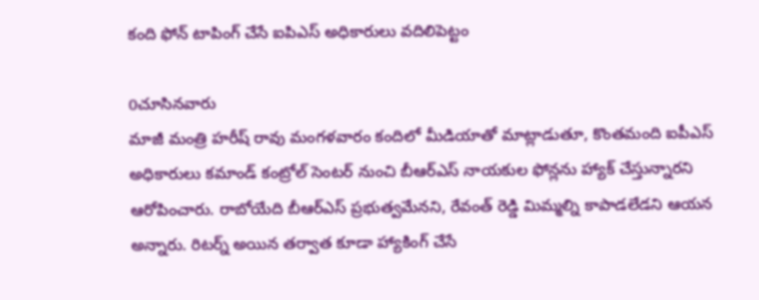కంది ఫోన్ టాపింగ్ చేసే ఐపిఎస్ అధికారులు వదిలిపెట్టం

0చూసినవారు
మాజీ మంత్రి హరీష్ రావు మంగళవారం కందిలో మీడియాతో మాట్లాడుతూ, కొంతమంది ఐపీఎస్ అధికారులు కమాండ్ కంట్రోల్ సెంటర్ నుంచి బీఆర్ఎస్ నాయకుల ఫోన్లను హ్యాక్ చేస్తున్నారని ఆరోపించారు. రాబోయేది బీఆర్ఎస్ ప్రభుత్వమేనని, రేవంత్ రెడ్డి మిమ్మల్ని కాపాడలేడని ఆయన అన్నారు. రిటర్న్ అయిన తర్వాత కూడా హ్యాకింగ్ చేసే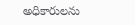అధికారులను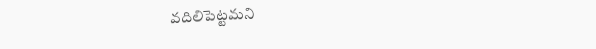వదిలిపెట్టమని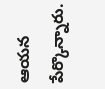ఆయన పేర్కొన్నారు.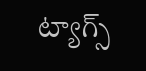ట్యాగ్స్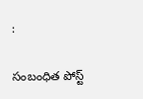:

సంబంధిత పోస్ట్